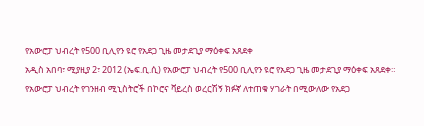የአውሮፓ ህብረት የ500 ቢሊየን ዩሮ የአደጋ ጊዜ መታደጊያ ማዕቀፍ አጸደቀ
አዲስ አበባ፣ ሚያዚያ 2፣ 2012 (ኤፍ.ቢ.ሲ) የአውሮፓ ህብረት የ500 ቢሊየን ዩሮ የአደጋ ጊዜ መታደጊያ ማዕቀፍ አጸደቀ።
የአውሮፓ ህብረት የገንዘብ ሚኒስትሮች በኮሮና ቫይረስ ወረርሽኝ ክፉኛ ለተጠቁ ሃገራት በሚውለው የአደጋ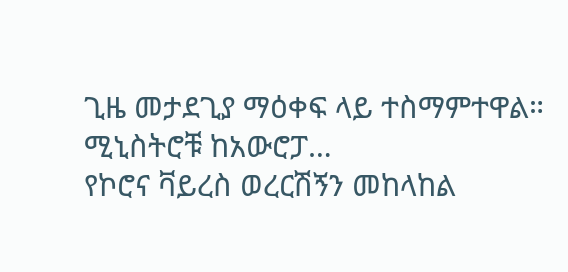ጊዜ መታደጊያ ማዕቀፍ ላይ ተስማምተዋል።
ሚኒስትሮቹ ከአውሮፓ…
የኮሮና ቫይረስ ወረርሽኝን መከላከል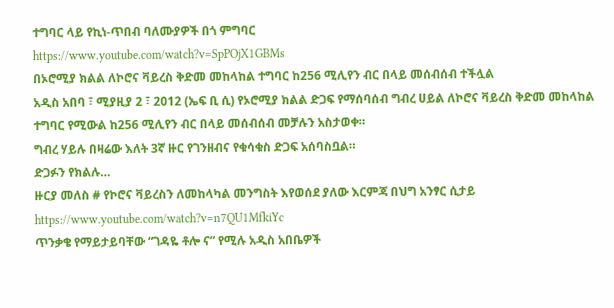ተግባር ላይ የኪነ-ጥበብ ባለሙያዎች በጎ ምግባር
https://www.youtube.com/watch?v=SpPOjX1GBMs
በኦሮሚያ ክልል ለኮሮና ቫይረስ ቅድመ መከላከል ተግባር ከ256 ሚሊየን ብር በላይ መሰብሰብ ተችሏል
አዲስ አበባ ፣ ሚያዚያ 2 ፣ 2012 (ኤፍ ቢ ሲ) የኦሮሚያ ክልል ድጋፍ የማሰባሰብ ግብረ ሀይል ለኮሮና ቫይረስ ቅድመ መከላከል ተግባር የሚውል ከ256 ሚሊየን ብር በላይ መሰብሰብ መቻሉን አስታወቀ።
ግብረ ሃይሉ በዛሬው እለት 3ኛ ዙር የገንዘብና የቁሳቁስ ድጋፍ አሰባስቧል።
ድጋፉን የክልሉ…
ዙርያ መለስ # የኮሮና ቫይረስን ለመከላካል መንግስት እየወሰደ ያለው እርምጃ በህግ አንፃር ሲታይ
https://www.youtube.com/watch?v=n7QU1MfkiYc
ጥንቃቄ የማይታይባቸው “ገዳዬ ቶሎ ና” የሚሉ አዲስ አበቤዎች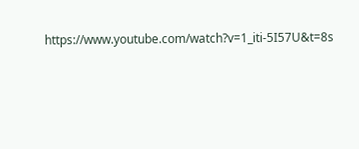https://www.youtube.com/watch?v=1_iti-5I57U&t=8s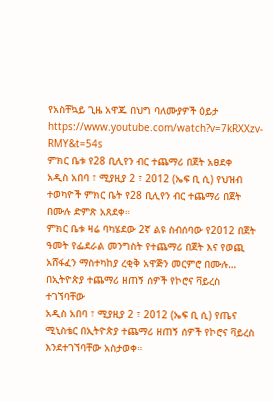የአስቸኳይ ጊዜ አዋጁ በህግ ባለሙያዎች ዕይታ
https://www.youtube.com/watch?v=7kRXXzv-RMY&t=54s
ምክር ቤቱ የ28 ቢሊየን ብር ተጨማሪ በጀት አፀደቀ
አዲስ አበባ ፣ ሚያዚያ 2 ፣ 2012 (ኤፍ ቢ ሲ) የህዝብ ተወካዮች ምክር ቤት የ28 ቢሊየን ብር ተጨማሪ በጀት በሙሉ ድምጽ አጸደቀ።
ምክር ቤቱ ዛሬ ባካሄደው 2ኛ ልዩ ስብሰባው የ2012 በጀት ዓመት የፌደራል መንግስት የተጨማሪ በጀት እና የወጪ አሸፋፈን ማስተካከያ ረቂቅ አዋጅን መርምሮ በሙሉ…
በኢትዮጵያ ተጨማሪ ዘጠኝ ሰዎች የኮሮና ቫይረስ ተገኘባቸው
አዲስ አበባ ፣ ሚያዚያ 2 ፣ 2012 (ኤፍ ቢ ሲ) የጤና ሚኒስቴር በኢትዮጵያ ተጨማሪ ዘጠኝ ሰዎች የኮሮና ቫይረስ እንደተገኘባቸው አስታወቀ።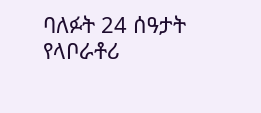ባለፉት 24 ሰዓታት የላቦራቶሪ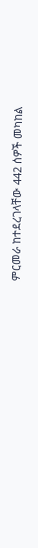ምርመራ ከተደረገላቸው 442 ሰዎች መካከል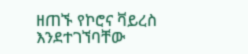ዘጠኙ የኮሮና ቫይረስ እንደተገኘባቸው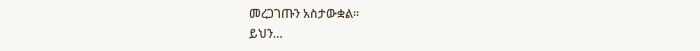መረጋገጡን አስታውቋል።
ይህን…